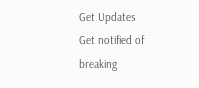Get Updates
Get notified of breaking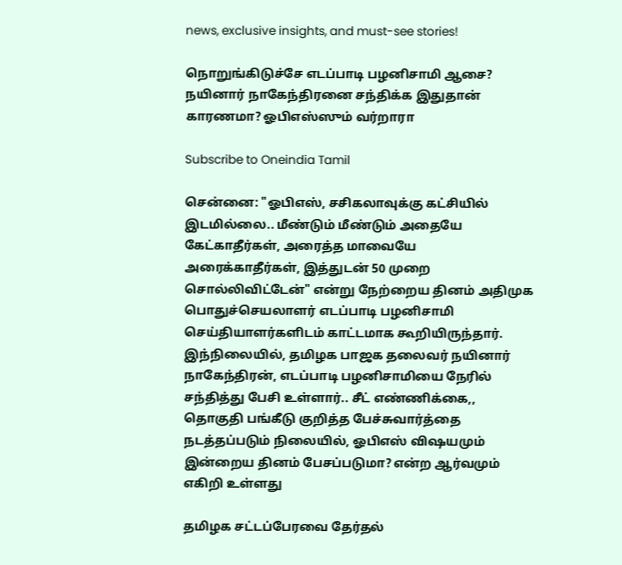news, exclusive insights, and must-see stories!

நொறுங்கிடுச்சே எடப்பாடி பழனிசாமி ஆசை? நயினார் நாகேந்திரனை சந்திக்க இதுதான் காரணமா? ஓபிஎஸ்ஸும் வர்றாரா

Subscribe to Oneindia Tamil

சென்னை: "ஓபிஎஸ், சசிகலாவுக்கு கட்சியில் இடமில்லை.. மீண்டும் மீண்டும் அதையே கேட்காதீர்கள், அரைத்த மாவையே அரைக்காதீர்கள், இத்துடன் 50 முறை சொல்லிவிட்டேன்" என்று நேற்றைய தினம் அதிமுக பொதுச்செயலாளர் எடப்பாடி பழனிசாமி செய்தியாளர்களிடம் காட்டமாக கூறியிருந்தார். இந்நிலையில், தமிழக பாஜக தலைவர் நயினார் நாகேந்திரன், எடப்பாடி பழனிசாமியை நேரில் சந்தித்து பேசி உள்ளார்.. சீட் எண்ணிக்கை,, தொகுதி பங்கீடு குறித்த பேச்சுவார்த்தை நடத்தப்படும் நிலையில், ஓபிஎஸ் விஷயமும் இன்றைய தினம் பேசப்படுமா? என்ற ஆர்வமும் எகிறி உள்ளது

தமிழக சட்டப்பேரவை தேர்தல்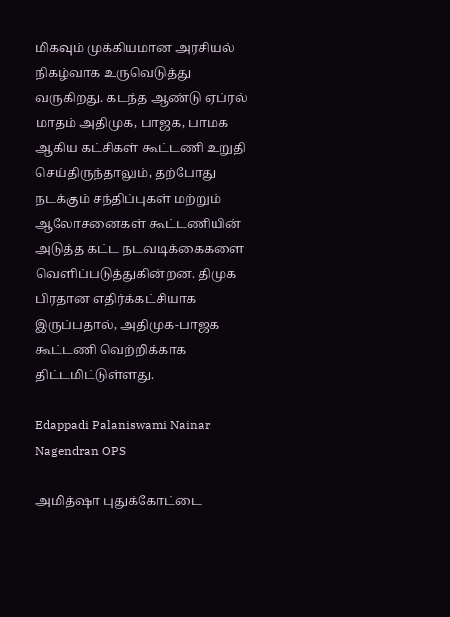மிகவும் முக்கியமான அரசியல் நிகழ்வாக உருவெடுத்து வருகிறது. கடந்த ஆண்டு ஏப்ரல் மாதம் அதிமுக, பாஜக, பாமக ஆகிய கட்சிகள் கூட்டணி உறுதி செய்திருந்தாலும், தற்போது நடக்கும் சந்திப்புகள் மற்றும் ஆலோசனைகள் கூட்டணியின் அடுத்த கட்ட நடவடிக்கைகளை வெளிப்படுத்துகின்றன. திமுக பிரதான எதிர்க்கட்சியாக இருப்பதால், அதிமுக-பாஜக கூட்டணி வெற்றிக்காக திட்டமிட்டுள்ளது.

Edappadi Palaniswami Nainar Nagendran OPS

அமித்ஷா புதுக்கோட்டை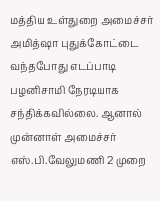மத்திய உள்துறை அமைச்சர் அமித்ஷா புதுக்கோட்டை வந்தபோது எடப்பாடி பழனிசாமி நேரடியாக சந்திக்கவில்லை. ஆனால் முன்னாள் அமைச்சர் எஸ்.பி.வேலுமணி 2 முறை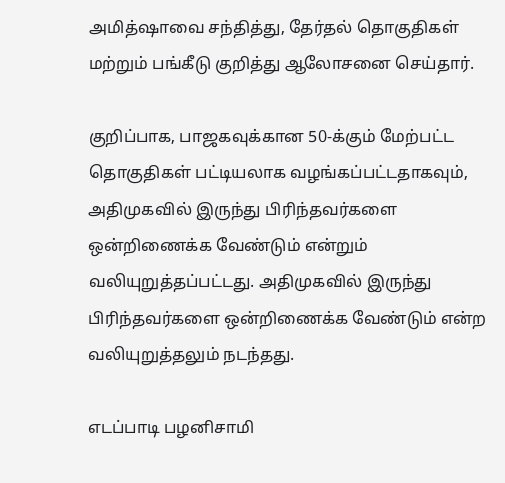அமித்ஷாவை சந்தித்து, தேர்தல் தொகுதிகள் மற்றும் பங்கீடு குறித்து ஆலோசனை செய்தார்.

குறிப்பாக, பாஜகவுக்கான 50-க்கும் மேற்பட்ட தொகுதிகள் பட்டியலாக வழங்கப்பட்டதாகவும், அதிமுகவில் இருந்து பிரிந்தவர்களை ஒன்றிணைக்க வேண்டும் என்றும் வலியுறுத்தப்பட்டது. அதிமுகவில் இருந்து பிரிந்தவர்களை ஒன்றிணைக்க வேண்டும் என்ற வலியுறுத்தலும் நடந்தது.

எடப்பாடி பழனிசாமி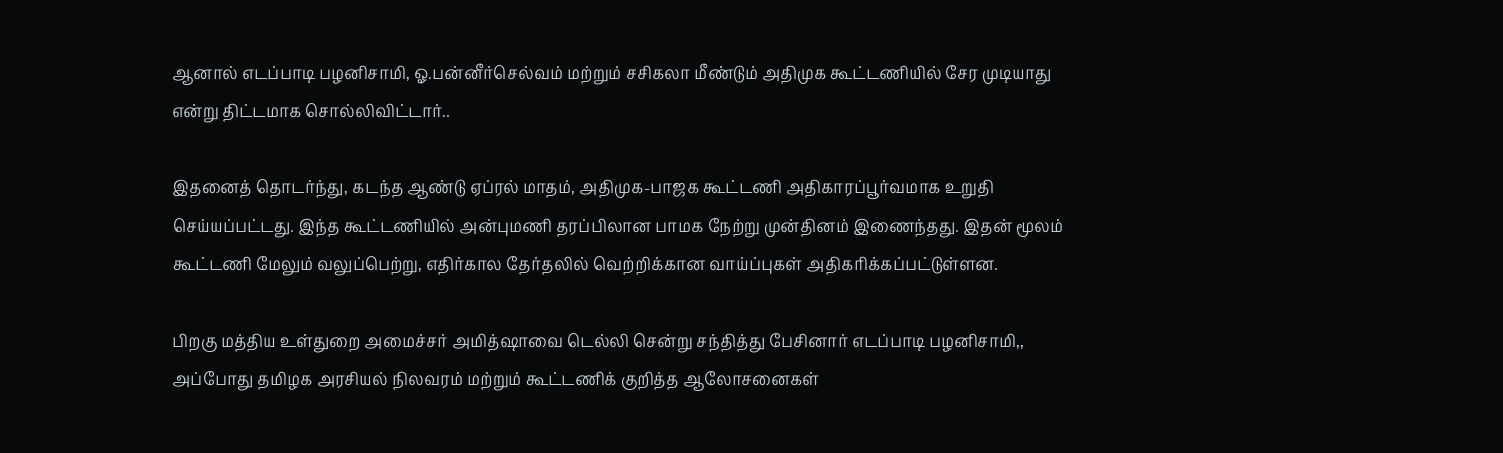ஆனால் எடப்பாடி பழனிசாமி, ஓ.பன்னீர்செல்வம் மற்றும் சசிகலா மீண்டும் அதிமுக கூட்டணியில் சேர முடியாது என்று திட்டமாக சொல்லிவிட்டார்..

இதனைத் தொடர்ந்து, கடந்த ஆண்டு ஏப்ரல் மாதம், அதிமுக-பாஜக கூட்டணி அதிகாரப்பூர்வமாக உறுதி செய்யப்பட்டது. இந்த கூட்டணியில் அன்புமணி தரப்பிலான பாமக நேற்று முன்தினம் இணைந்தது. இதன் மூலம் கூட்டணி மேலும் வலுப்பெற்று, எதிர்கால தேர்தலில் வெற்றிக்கான வாய்ப்புகள் அதிகரிக்கப்பட்டுள்ளன.

பிறகு மத்திய உள்துறை அமைச்சர் அமித்ஷாவை டெல்லி சென்று சந்தித்து பேசினார் எடப்பாடி பழனிசாமி,, அப்போது தமிழக அரசியல் நிலவரம் மற்றும் கூட்டணிக் குறித்த ஆலோசனைகள்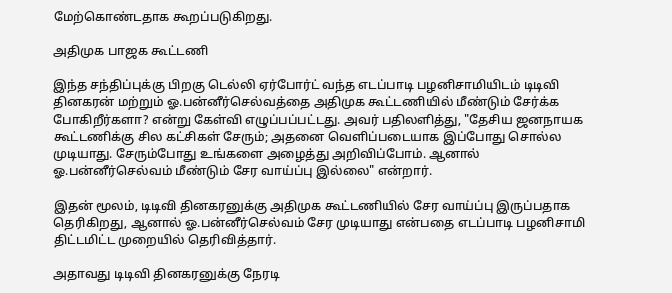மேற்கொண்டதாக கூறப்படுகிறது.

அதிமுக பாஜக கூட்டணி

இந்த சந்திப்புக்கு பிறகு டெல்லி ஏர்போர்ட் வந்த எடப்பாடி பழனிசாமியிடம் டிடிவி தினகரன் மற்றும் ஓ.பன்னீர்செல்வத்தை அதிமுக கூட்டணியில் மீண்டும் சேர்க்க போகிறீர்களா? என்று கேள்வி எழுப்பப்பட்டது. அவர் பதிலளித்து, "தேசிய ஜனநாயக கூட்டணிக்கு சில கட்சிகள் சேரும்; அதனை வெளிப்படையாக இப்போது சொல்ல முடியாது. சேரும்போது உங்களை அழைத்து அறிவிப்போம். ஆனால் ஓ.பன்னீர்செல்வம் மீண்டும் சேர வாய்ப்பு இல்லை" என்றார்.

இதன் மூலம், டிடிவி தினகரனுக்கு அதிமுக கூட்டணியில் சேர வாய்ப்பு இருப்பதாக தெரிகிறது, ஆனால் ஓ.பன்னீர்செல்வம் சேர முடியாது என்பதை எடப்பாடி பழனிசாமி திட்டமிட்ட முறையில் தெரிவித்தார்.

அதாவது டிடிவி தினகரனுக்கு நேரடி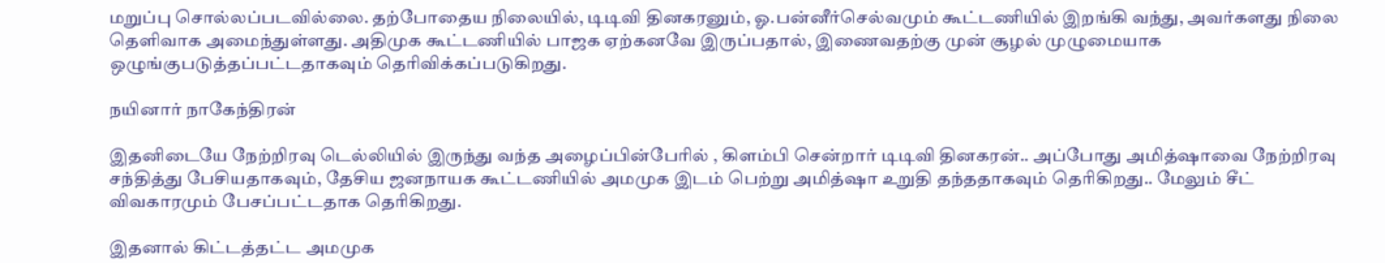மறுப்பு சொல்லப்படவில்லை. தற்போதைய நிலையில், டிடிவி தினகரனும், ஓ.பன்னீர்செல்வமும் கூட்டணியில் இறங்கி வந்து, அவர்களது நிலை தெளிவாக அமைந்துள்ளது. அதிமுக கூட்டணியில் பாஜக ஏற்கனவே இருப்பதால், இணைவதற்கு முன் சூழல் முழுமையாக ஒழுங்குபடுத்தப்பட்டதாகவும் தெரிவிக்கப்படுகிறது.

நயினார் நாகேந்திரன்

இதனிடையே நேற்றிரவு டெல்லியில் இருந்து வந்த அழைப்பின்பேரில் , கிளம்பி சென்றார் டிடிவி தினகரன்.. அப்போது அமித்ஷாவை நேற்றிரவு சந்தித்து பேசியதாகவும், தேசிய ஜனநாயக கூட்டணியில் அமமுக இடம் பெற்று அமித்ஷா உறுதி தந்ததாகவும் தெரிகிறது.. மேலும் சீட் விவகாரமும் பேசப்பட்டதாக தெரிகிறது.

இதனால் கிட்டத்தட்ட அமமுக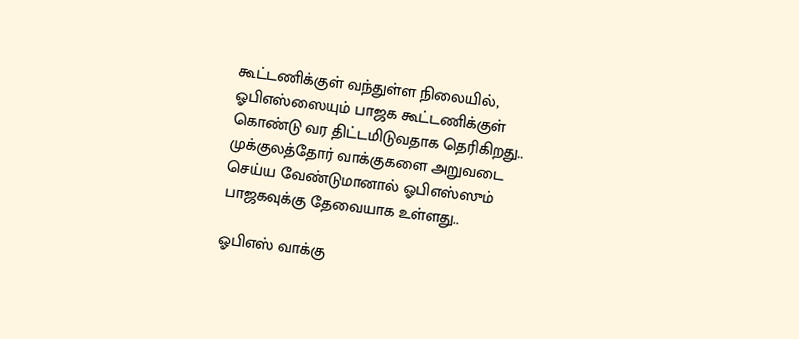கூட்டணிக்குள் வந்துள்ள நிலையில், ஓபிஎஸ்ஸையும் பாஜக கூட்டணிக்குள் கொண்டு வர திட்டமிடுவதாக தெரிகிறது.. முக்குலத்தோர் வாக்குகளை அறுவடை செய்ய வேண்டுமானால் ஓபிஎஸ்ஸும் பாஜகவுக்கு தேவையாக உள்ளது..

ஓபிஎஸ் வாக்கு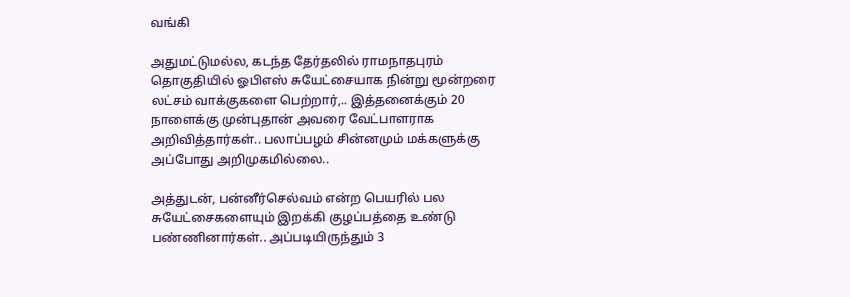வங்கி

அதுமட்டுமல்ல, கடந்த தேர்தலில் ராமநாதபுரம் தொகுதியில் ஓபிஎஸ் சுயேட்சையாக நின்று மூன்றரை லட்சம் வாக்குகளை பெற்றார்,.. இத்தனைக்கும் 20 நாளைக்கு முன்புதான் அவரை வேட்பாளராக அறிவித்தார்கள்.. பலாப்பழம் சின்னமும் மக்களுக்கு அப்போது அறிமுகமில்லை..

அத்துடன், பன்னீர்செல்வம் என்ற பெயரில் பல சுயேட்சைகளையும் இறக்கி குழப்பத்தை உண்டு பண்ணினார்கள்.. அப்படியிருந்தும் 3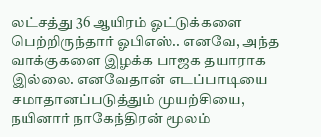லட்சத்து 36 ஆயிரம் ஓட்டுக்களை பெற்றிருந்தார் ஓபிஎஸ்.. எனவே, அந்த வாக்குகளை இழக்க பாஜக தயாராக இல்லை. எனவேதான் எடப்பாடியை சமாதானப்படுத்தும் முயற்சியை, நயினார் நாகேந்திரன் மூலம்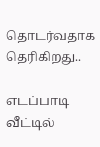தொடர்வதாக தெரிகிறது..

எடப்பாடி வீட்டில்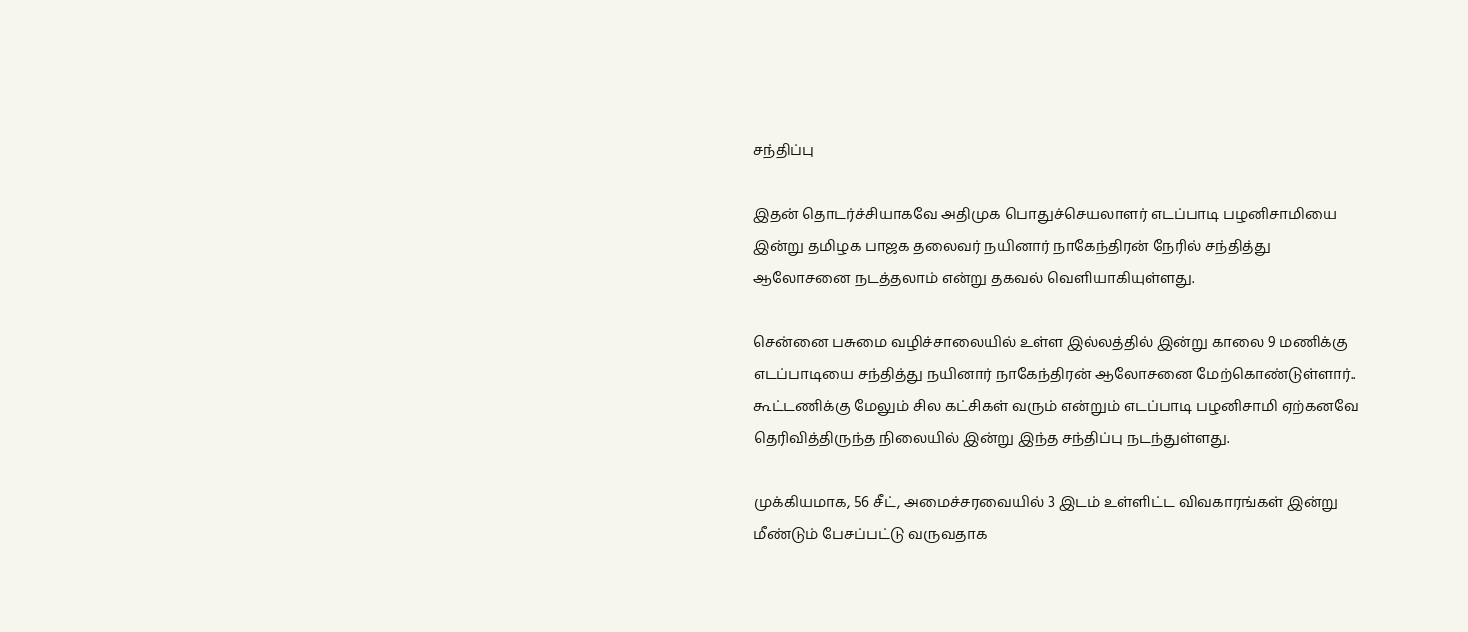சந்திப்பு

இதன் தொடர்ச்சியாகவே அதிமுக பொதுச்செயலாளர் எடப்பாடி பழனிசாமியை இன்று தமிழக பாஜக தலைவர் நயினார் நாகேந்திரன் நேரில் சந்தித்து ஆலோசனை நடத்தலாம் என்று தகவல் வெளியாகியுள்ளது.

சென்னை பசுமை வழிச்சாலையில் உள்ள இல்லத்தில் இன்று காலை 9 மணிக்கு எடப்பாடியை சந்தித்து நயினார் நாகேந்திரன் ஆலோசனை மேற்கொண்டுள்ளார்.. கூட்டணிக்கு மேலும் சில கட்சிகள் வரும் என்றும் எடப்பாடி பழனிசாமி ஏற்கனவே தெரிவித்திருந்த நிலையில் இன்று இந்த சந்திப்பு நடந்துள்ளது.

முக்கியமாக, 56 சீட், அமைச்சரவையில் 3 இடம் உள்ளிட்ட விவகாரங்கள் இன்று மீண்டும் பேசப்பட்டு வருவதாக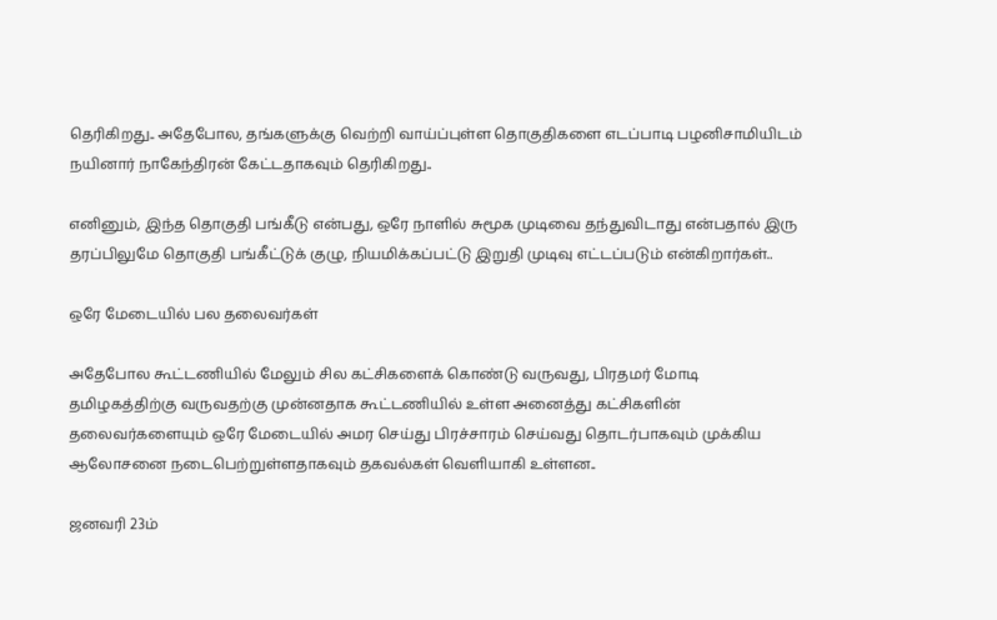தெரிகிறது.. அதேபோல, தங்களுக்கு வெற்றி வாய்ப்புள்ள தொகுதிகளை எடப்பாடி பழனிசாமியிடம் நயினார் நாகேந்திரன் கேட்டதாகவும் தெரிகிறது..

எனினும், இந்த தொகுதி பங்கீடு என்பது, ஒரே நாளில் சுமூக முடிவை தந்துவிடாது என்பதால் இரு தரப்பிலுமே தொகுதி பங்கீட்டுக் குழு, நியமிக்கப்பட்டு இறுதி முடிவு எட்டப்படும் என்கிறார்கள்..

ஒரே மேடையில் பல தலைவர்கள்

அதேபோல கூட்டணியில் மேலும் சில கட்சிகளைக் கொண்டு வருவது, பிரதமர் மோடி தமிழகத்திற்கு வருவதற்கு முன்னதாக கூட்டணியில் உள்ள அனைத்து கட்சிகளின் தலைவர்களையும் ஒரே மேடையில் அமர செய்து பிரச்சாரம் செய்வது தொடர்பாகவும் முக்கிய ஆலோசனை நடைபெற்றுள்ளதாகவும் தகவல்கள் வெளியாகி உள்ளன..

ஜனவரி 23ம்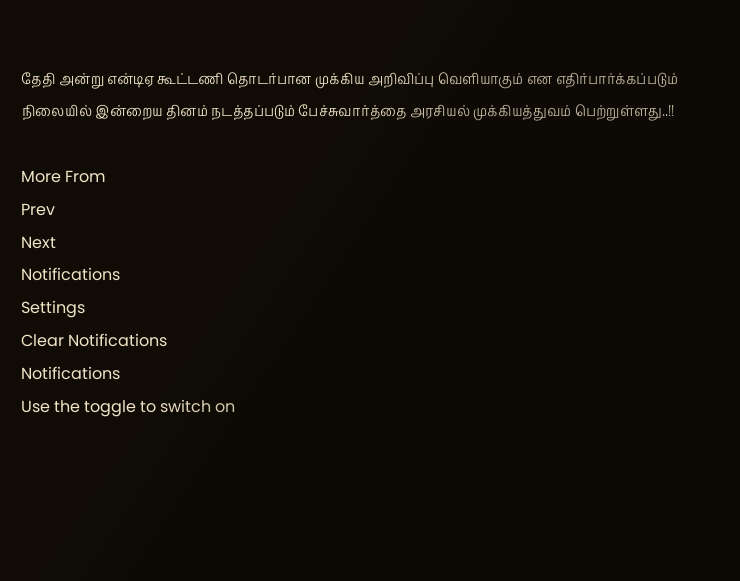தேதி அன்று என்டிஏ கூட்டணி தொடர்பான முக்கிய அறிவிப்பு வெளியாகும் என எதிர்பார்க்கப்படும் நிலையில் இன்றைய தினம் நடத்தப்படும் பேச்சுவார்த்தை அரசியல் முக்கியத்துவம் பெற்றுள்ளது..!!

More From
Prev
Next
Notifications
Settings
Clear Notifications
Notifications
Use the toggle to switch on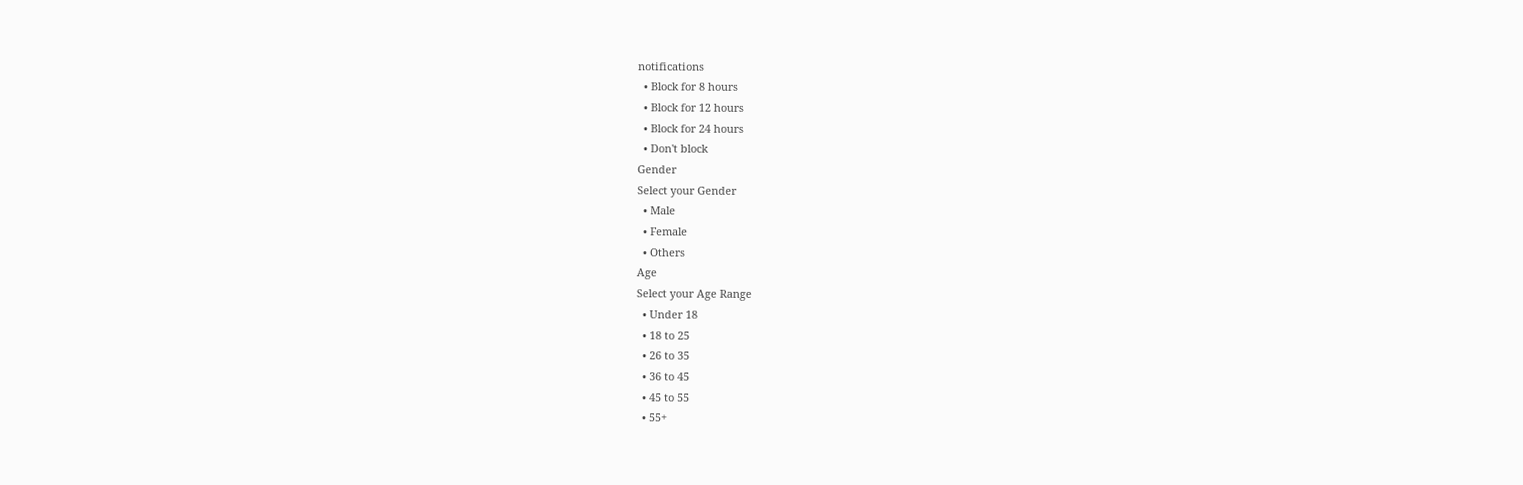notifications
  • Block for 8 hours
  • Block for 12 hours
  • Block for 24 hours
  • Don't block
Gender
Select your Gender
  • Male
  • Female
  • Others
Age
Select your Age Range
  • Under 18
  • 18 to 25
  • 26 to 35
  • 36 to 45
  • 45 to 55
  • 55+